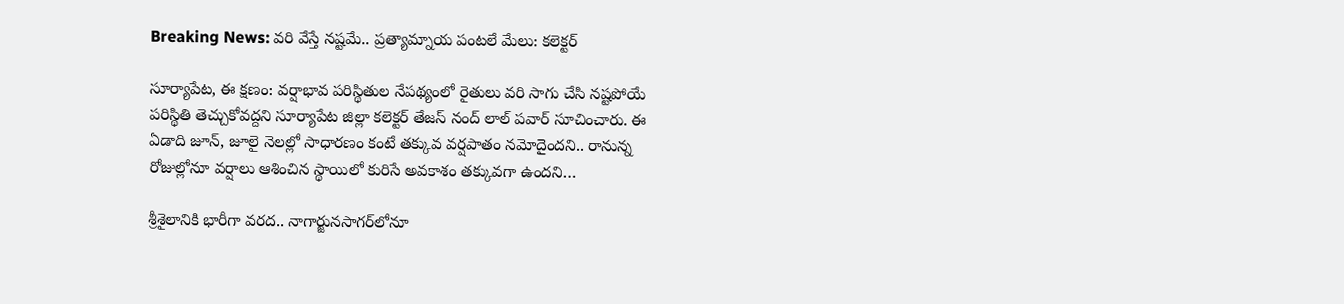Breaking News: వరి వేస్తే నష్టమే.. ప్రత్యామ్నాయ పంటలే మేలు: కలెక్టర్

సూర్యాపేట, ఈ క్షణం: వర్షాభావ పరిస్థితుల నేపథ్యంలో రైతులు వరి సాగు చేసి నష్టపోయే పరిస్థితి తెచ్చుకోవద్దని సూర్యాపేట జిల్లా కలెక్టర్ తేజస్ నంద్ లాల్ పవార్ సూచించారు. ఈ ఏడాది జూన్, జూలై నెలల్లో సాధారణం కంటే తక్కువ వర్షపాతం నమోదైందని.. రానున్న రోజుల్లోనూ వర్షాలు ఆశించిన స్థాయిలో కురిసే అవకాశం తక్కువగా ఉందని…

శ్రీశైలానికి భారీగా వరద.. నాగార్జునసాగర్‌లోనూ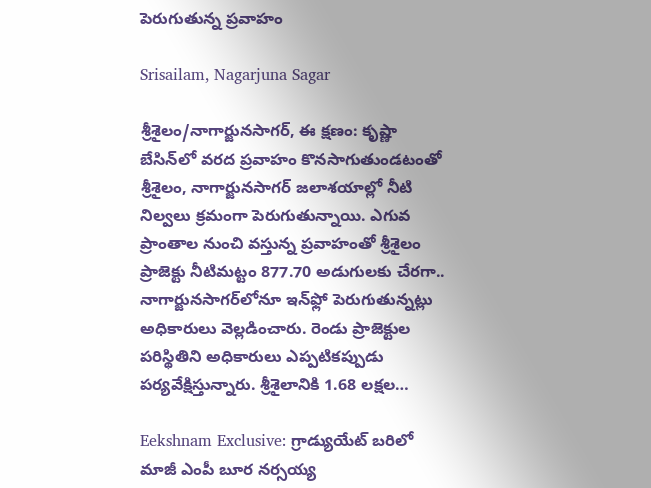పెరుగుతున్న ప్రవాహం

Srisailam, Nagarjuna Sagar

శ్రీశైలం/నాగార్జునసాగర్, ఈ క్షణం: కృష్ణా బేసిన్‌లో వరద ప్రవాహం కొనసాగుతుండటంతో శ్రీశైలం, నాగార్జునసాగర్ జలాశయాల్లో నీటి నిల్వలు క్రమంగా పెరుగుతున్నాయి. ఎగువ ప్రాంతాల నుంచి వస్తున్న ప్రవాహంతో శ్రీశైలం ప్రాజెక్టు నీటిమట్టం 877.70 అడుగులకు చేరగా.. నాగార్జునసాగర్‌లోనూ ఇన్‌ఫ్లో పెరుగుతున్నట్లు అధికారులు వెల్లడించారు. రెండు ప్రాజెక్టుల పరిస్థితిని అధికారులు ఎప్పటికప్పుడు పర్యవేక్షిస్తున్నారు. శ్రీశైలానికి 1.68 లక్షల…

Eekshnam Exclusive: గ్రాడ్యుయేట్‌ బరిలో మాజీ ఎంపీ బూర నర్సయ్య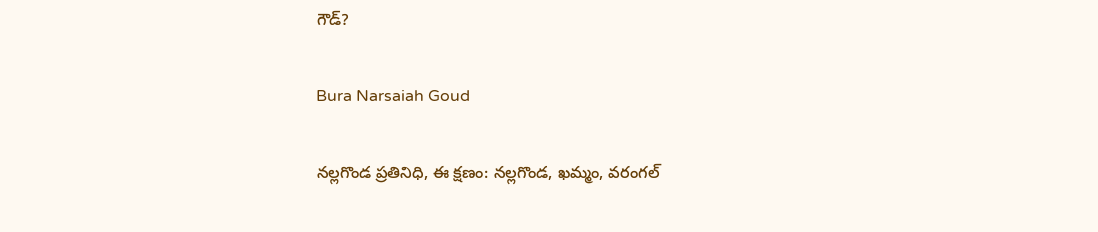గౌడ్‌?

Bura Narsaiah Goud

నల్లగొండ ప్రతినిధి, ఈ క్షణం: నల్లగొండ, ఖమ్మం, వరంగల్‌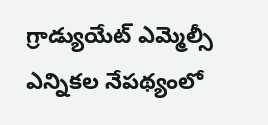గ్రాడ్యుయేట్‌ ఎమ్మెల్సీ ఎన్నికల నేపథ్యంలో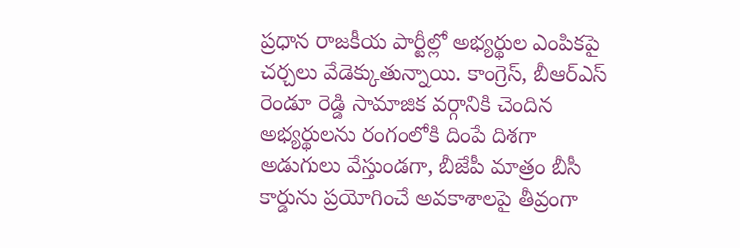ప్రధాన రాజకీయ పార్టీల్లో అభ్యర్థుల ఎంపికపై చర్చలు వేడెక్కుతున్నాయి. కాంగ్రెస్‌, బీఆర్‌ఎస్‌ రెండూ రెడ్డి సామాజిక వర్గానికి చెందిన అభ్యర్థులను రంగంలోకి దింపే దిశగా అడుగులు వేస్తుండగా, బీజేపీ మాత్రం బీసీ కార్డును ప్రయోగించే అవకాశాలపై తీవ్రంగా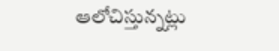ఆలోచిస్తున్నట్లు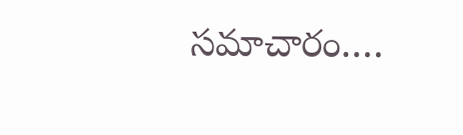సమాచారం.…